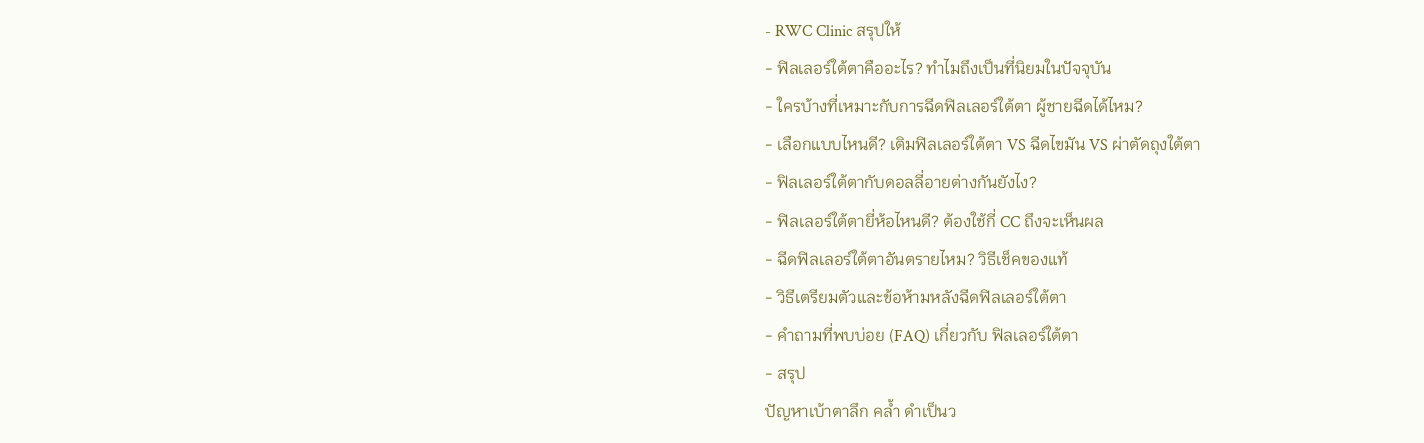- RWC Clinic สรุปให้
- ฟิลเลอร์ใต้ตาคืออะไร? ทำไมถึงเป็นที่นิยมในปัจจุบัน
- ใครบ้างที่เหมาะกับการฉีดฟิลเลอร์ใต้ตา ผู้ชายฉีดได้ไหม?
- เลือกแบบไหนดี? เติมฟิลเลอร์ใต้ตา VS ฉีดไขมัน VS ผ่าตัดถุงใต้ตา
- ฟิลเลอร์ใต้ตากับดอลลี่อายต่างกันยังไง?
- ฟิลเลอร์ใต้ตายี่ห้อไหนดี? ต้องใช้กี่ CC ถึงจะเห็นผล
- ฉีดฟิลเลอร์ใต้ตาอันตรายไหม? วิธีเช็คของแท้
- วิธีเตรียมตัวและข้อห้ามหลังฉีดฟิลเลอร์ใต้ตา
- คำถามที่พบบ่อย (FAQ) เกี่ยวกับ ฟิลเลอร์ใต้ตา
- สรุป
ปัญหาเบ้าตาลึก คล้ำ ดำเป็นว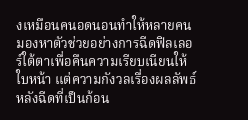งเหมือนคนอดนอนทำให้หลายคนมองหาตัวช่วยอย่างการฉีดฟิลเลอร์ใต้ตาเพื่อคืนความเรียบเนียนให้ใบหน้า แต่ความกังวลเรื่องผลลัพธ์หลังฉีดที่เป็นก้อน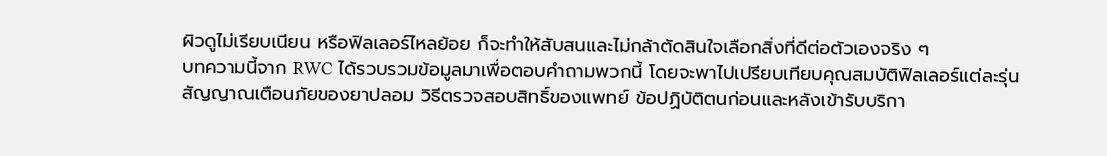ผิวดูไม่เรียบเนียน หรือฟิลเลอร์ไหลย้อย ก็จะทำให้สับสนและไม่กล้าตัดสินใจเลือกสิ่งที่ดีต่อตัวเองจริง ๆ
บทความนี้จาก RWC ได้รวบรวมข้อมูลมาเพื่อตอบคำถามพวกนี้ โดยจะพาไปเปรียบเทียบคุณสมบัติฟิลเลอร์แต่ละรุ่น สัญญาณเตือนภัยของยาปลอม วิธีตรวจสอบสิทธิ์ของแพทย์ ข้อปฏิบัติตนก่อนและหลังเข้ารับบริกา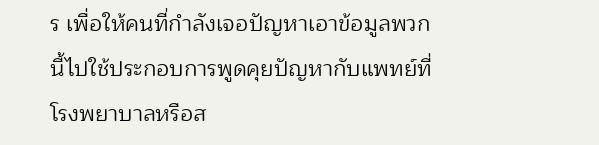ร เพื่อให้คนที่กำลังเจอปัญหาเอาข้อมูลพวกนี้ไปใช้ประกอบการพูดคุยปัญหากับแพทย์ที่โรงพยาบาลหรือส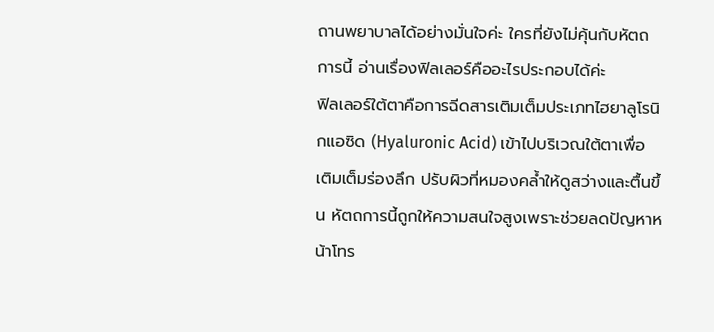ถานพยาบาลได้อย่างมั่นใจค่ะ ใครที่ยังไม่คุ้นกับหัตถการนี้ อ่านเรื่องฟิลเลอร์คืออะไรประกอบได้ค่ะ
ฟิลเลอร์ใต้ตาคือการฉีดสารเติมเต็มประเภทไฮยาลูโรนิกแอซิด (Hyaluronic Acid) เข้าไปบริเวณใต้ตาเพื่อเติมเต็มร่องลึก ปรับผิวที่หมองคล้ำให้ดูสว่างและตื้นขึ้น หัตถการนี้ถูกให้ความสนใจสูงเพราะช่วยลดปัญหาหน้าโทร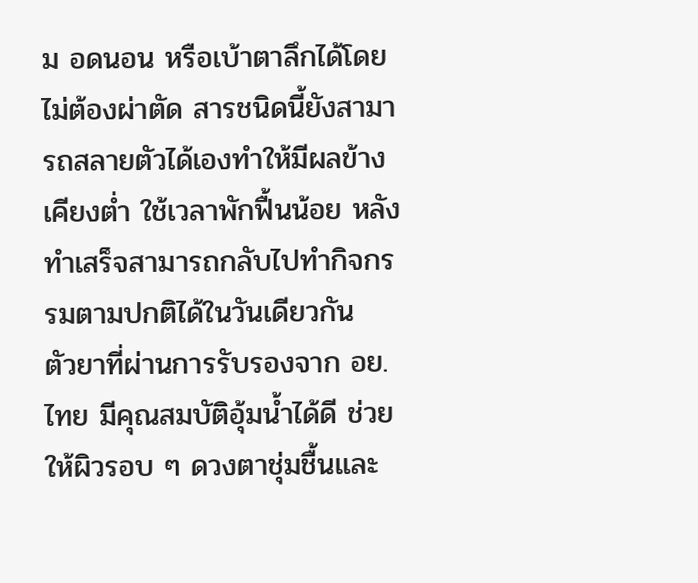ม อดนอน หรือเบ้าตาลึกได้โดยไม่ต้องผ่าตัด สารชนิดนี้ยังสามารถสลายตัวได้เองทำให้มีผลข้างเคียงต่ำ ใช้เวลาพักฟื้นน้อย หลังทำเสร็จสามารถกลับไปทำกิจกรรมตามปกติได้ในวันเดียวกัน
ตัวยาที่ผ่านการรับรองจาก อย. ไทย มีคุณสมบัติอุ้มน้ำได้ดี ช่วยให้ผิวรอบ ๆ ดวงตาชุ่มชื้นและ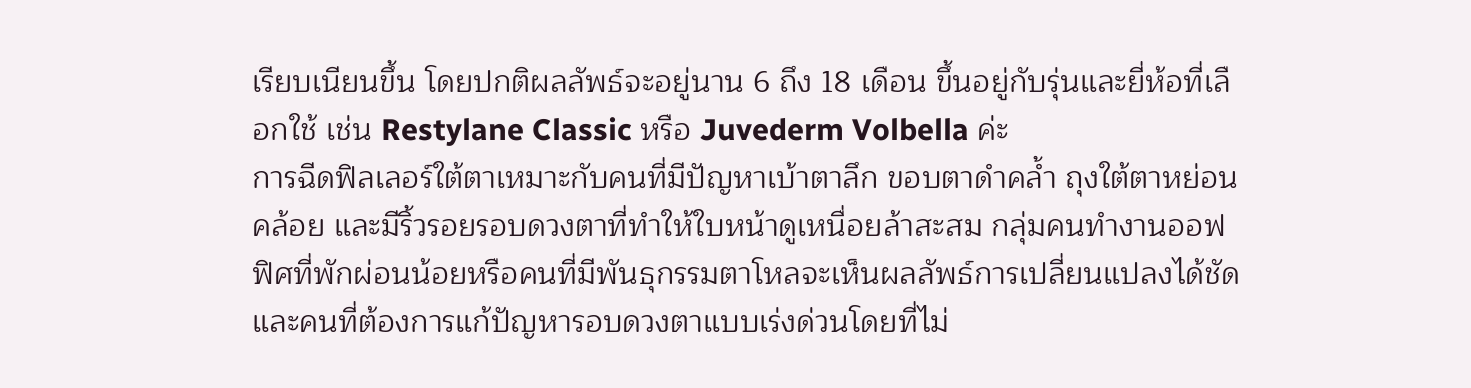เรียบเนียนขึ้น โดยปกติผลลัพธ์จะอยู่นาน 6 ถึง 18 เดือน ขึ้นอยู่กับรุ่นและยี่ห้อที่เลือกใช้ เช่น Restylane Classic หรือ Juvederm Volbella ค่ะ
การฉีดฟิลเลอร์ใต้ตาเหมาะกับคนที่มีปัญหาเบ้าตาลึก ขอบตาดำคล้ำ ถุงใต้ตาหย่อนคล้อย และมีริ้วรอยรอบดวงตาที่ทำให้ใบหน้าดูเหนื่อยล้าสะสม กลุ่มคนทำงานออฟฟิศที่พักผ่อนน้อยหรือคนที่มีพันธุกรรมตาโหลจะเห็นผลลัพธ์การเปลี่ยนแปลงได้ชัด และคนที่ต้องการแก้ปัญหารอบดวงตาแบบเร่งด่วนโดยที่ไม่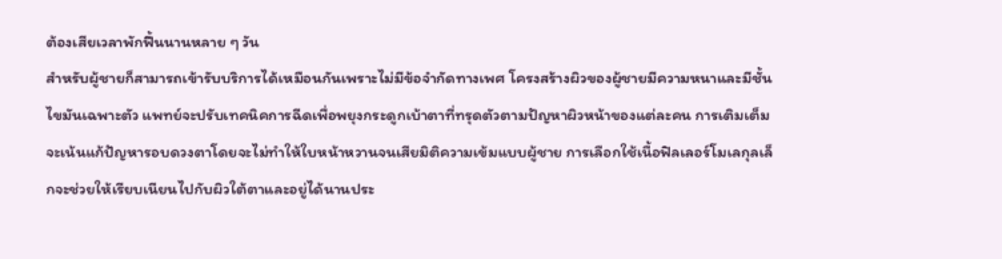ต้องเสียเวลาพักฟื้นนานหลาย ๆ วัน
สำหรับผู้ชายก็สามารถเข้ารับบริการได้เหมือนกันเพราะไม่มีข้อจำกัดทางเพศ โครงสร้างผิวของผู้ชายมีความหนาและมีชั้นไขมันเฉพาะตัว แพทย์จะปรับเทคนิคการฉีดเพื่อพยุงกระดูกเบ้าตาที่ทรุดตัวตามปัญหาผิวหน้าของแต่ละคน การเติมเต็มจะเน้นแก้ปัญหารอบดวงตาโดยจะไม่ทำให้ใบหน้าหวานจนเสียมิติความเข้มแบบผู้ชาย การเลือกใช้เนื้อฟิลเลอร์โมเลกุลเล็กจะช่วยให้เรียบเนียนไปกับผิวใต้ตาและอยู่ได้นานประ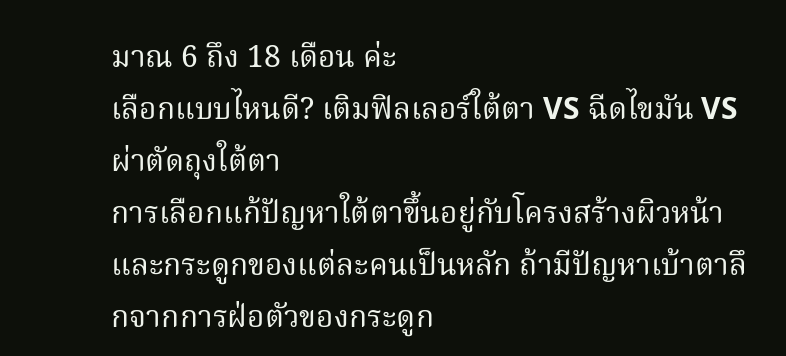มาณ 6 ถึง 18 เดือน ค่ะ
เลือกแบบไหนดี? เติมฟิลเลอร์ใต้ตา VS ฉีดไขมัน VS ผ่าตัดถุงใต้ตา
การเลือกแก้ปัญหาใต้ตาขึ้นอยู่กับโครงสร้างผิวหน้าและกระดูกของแต่ละคนเป็นหลัก ถ้ามีปัญหาเบ้าตาลึกจากการฝ่อตัวของกระดูก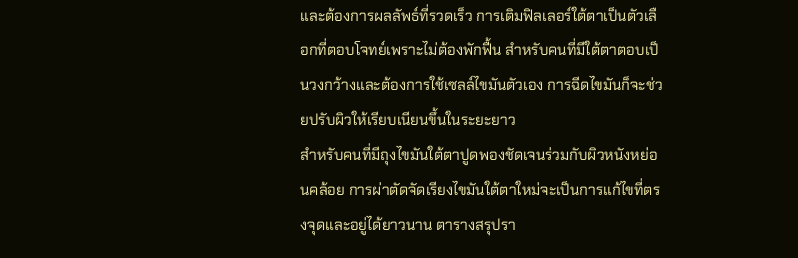และต้องการผลลัพธ์ที่รวดเร็ว การเติมฟิลเลอร์ใต้ตาเป็นตัวเลือกที่ตอบโจทย์เพราะไม่ต้องพักฟื้น สำหรับคนที่มีใต้ตาตอบเป็นวงกว้างและต้องการใช้เซลล์ไขมันตัวเอง การฉีดไขมันก็จะช่วยปรับผิวให้เรียบเนียนขึ้นในระยะยาว
สำหรับคนที่มีถุงไขมันใต้ตาปูดพองชัดเจนร่วมกับผิวหนังหย่อนคล้อย การผ่าตัดจัดเรียงไขมันใต้ตาใหม่จะเป็นการแก้ไขที่ตรงจุดและอยู่ได้ยาวนาน ตารางสรุปรา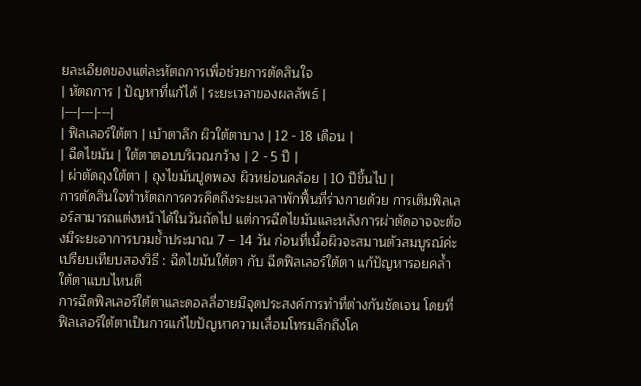ยละเอียดของแต่ละหัตถการเพื่อช่วยการตัดสินใจ
| หัตถการ | ปัญหาที่แก้ได้ | ระยะเวลาของผลลัพธ์ |
|---|---|---|
| ฟิลเลอร์ใต้ตา | เบ้าตาลึก ผิวใต้ตาบาง | 12 - 18 เดือน |
| ฉีดไขมัน | ใต้ตาตอบบริเวณกว้าง | 2 - 5 ปี |
| ผ่าตัดถุงใต้ตา | ถุงไขมันปูดพอง ผิวหย่อนคล้อย | 10 ปีขึ้นไป |
การตัดสินใจทำหัตถการควรคิดถึงระยะเวลาพักฟื้นที่ร่างกายด้วย การเติมฟิลเลอร์สามารถแต่งหน้าได้ในวันถัดไป แต่การฉีดไขมันและหลังการผ่าตัดอาจจะต้องมีระยะอาการบวมช้ำประมาณ 7 – 14 วัน ก่อนที่เนื้อผิวจะสมานตัวสมบูรณ์ค่ะ
เปรียบเทียบสองวิธี : ฉีดไขมันใต้ตา กับ ฉีดฟิลเลอร์ใต้ตา แก้ปัญหารอยคล้ำใต้ตาแบบไหนดี
การฉีดฟิลเลอร์ใต้ตาและดอลลี่อายมีจุดประสงค์การทำที่ต่างกันชัดเจน โดยที่ฟิลเลอร์ใต้ตาเป็นการแก้ไขปัญหาความเสื่อมโทรมลึกถึงโค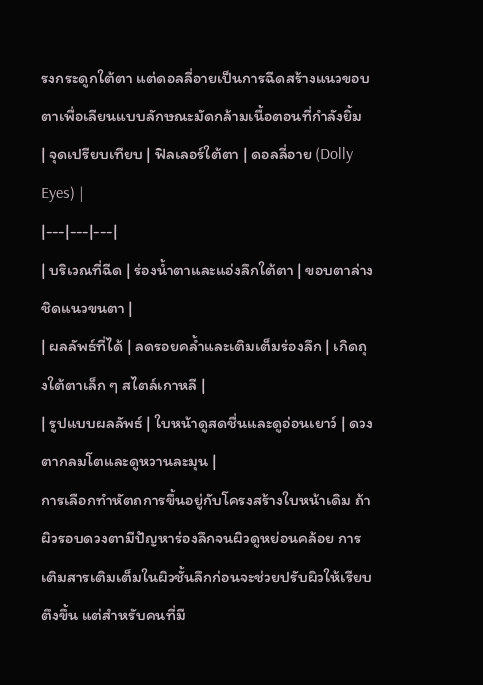รงกระดูกใต้ตา แต่ดอลลี่อายเป็นการฉีดสร้างแนวขอบตาเพื่อเลียนแบบลักษณะมัดกล้ามเนื้อตอนที่กำลังยิ้ม
| จุดเปรียบเทียบ | ฟิลเลอร์ใต้ตา | ดอลลี่อาย (Dolly Eyes) |
|---|---|---|
| บริเวณที่ฉีด | ร่องน้ำตาและแอ่งลึกใต้ตา | ขอบตาล่างชิดแนวขนตา |
| ผลลัพธ์ที่ได้ | ลดรอยคล้ำและเติมเต็มร่องลึก | เกิดถุงใต้ตาเล็ก ๆ สไตล์เกาหลี |
| รูปแบบผลลัพธ์ | ใบหน้าดูสดชื่นและดูอ่อนเยาว์ | ดวงตากลมโตและดูหวานละมุน |
การเลือกทำหัตถการขึ้นอยู่กับโครงสร้างใบหน้าเดิม ถ้าผิวรอบดวงตามีปัญหาร่องลึกจนผิวดูหย่อนคล้อย การเติมสารเติมเต็มในผิวชั้นลึกก่อนจะช่วยปรับผิวให้เรียบตึงขึ้น แต่สำหรับคนที่มี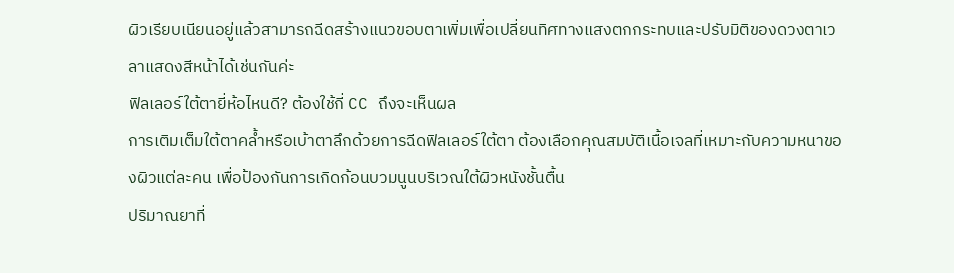ผิวเรียบเนียนอยู่แล้วสามารถฉีดสร้างแนวขอบตาเพิ่มเพื่อเปลี่ยนทิศทางแสงตกกระทบและปรับมิติของดวงตาเวลาแสดงสีหน้าได้เช่นกันค่ะ
ฟิลเลอร์ใต้ตายี่ห้อไหนดี? ต้องใช้กี่ CC ถึงจะเห็นผล
การเติมเต็มใต้ตาคล้ำหรือเบ้าตาลึกด้วยการฉีดฟิลเลอร์ใต้ตา ต้องเลือกคุณสมบัติเนื้อเจลที่เหมาะกับความหนาของผิวแต่ละคน เพื่อป้องกันการเกิดก้อนบวมนูนบริเวณใต้ผิวหนังชั้นตื้น
ปริมาณยาที่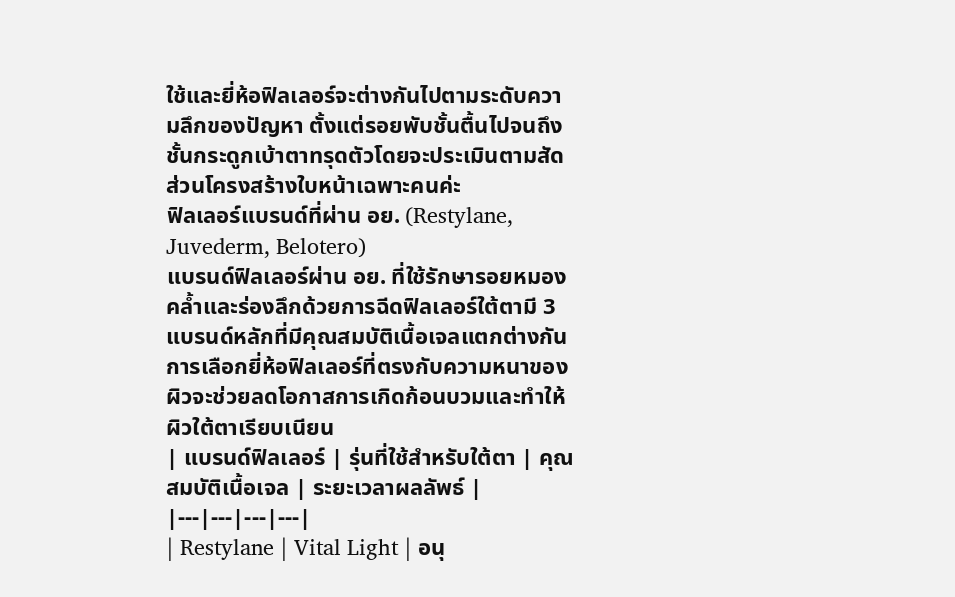ใช้และยี่ห้อฟิลเลอร์จะต่างกันไปตามระดับความลึกของปัญหา ตั้งแต่รอยพับชั้นตื้นไปจนถึงชั้นกระดูกเบ้าตาทรุดตัวโดยจะประเมินตามสัดส่วนโครงสร้างใบหน้าเฉพาะคนค่ะ
ฟิลเลอร์แบรนด์ที่ผ่าน อย. (Restylane, Juvederm, Belotero)
แบรนด์ฟิลเลอร์ผ่าน อย. ที่ใช้รักษารอยหมองคล้ำและร่องลึกด้วยการฉีดฟิลเลอร์ใต้ตามี 3 แบรนด์หลักที่มีคุณสมบัติเนื้อเจลแตกต่างกัน การเลือกยี่ห้อฟิลเลอร์ที่ตรงกับความหนาของผิวจะช่วยลดโอกาสการเกิดก้อนบวมและทำให้ผิวใต้ตาเรียบเนียน
| แบรนด์ฟิลเลอร์ | รุ่นที่ใช้สำหรับใต้ตา | คุณสมบัติเนื้อเจล | ระยะเวลาผลลัพธ์ |
|---|---|---|---|
| Restylane | Vital Light | อนุ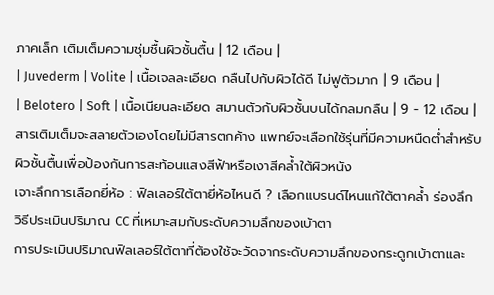ภาคเล็ก เติมเต็มความชุ่มชื้นผิวชั้นตื้น | 12 เดือน |
| Juvederm | Volite | เนื้อเจลละเอียด กลืนไปกับผิวได้ดี ไม่ฟูตัวมาก | 9 เดือน |
| Belotero | Soft | เนื้อเนียนละเอียด สมานตัวกับผิวชั้นบนได้กลมกลืน | 9 - 12 เดือน |
สารเติมเต็มจะสลายตัวเองโดยไม่มีสารตกค้าง แพทย์จะเลือกใช้รุ่นที่มีความหนืดต่ำสำหรับผิวชั้นตื้นเพื่อป้องกันการสะท้อนแสงสีฟ้าหรือเงาสีคล้ำใต้ผิวหนัง
เจาะลึกการเลือกยี่ห้อ : ฟิลเลอร์ใต้ตายี่ห้อไหนดี ? เลือกแบรนด์ไหนแก้ใต้ตาคล้ำ ร่องลึก
วิธีประเมินปริมาณ CC ที่เหมาะสมกับระดับความลึกของเบ้าตา
การประเมินปริมาณฟิลเลอร์ใต้ตาที่ต้องใช้จะวัดจากระดับความลึกของกระดูกเบ้าตาและ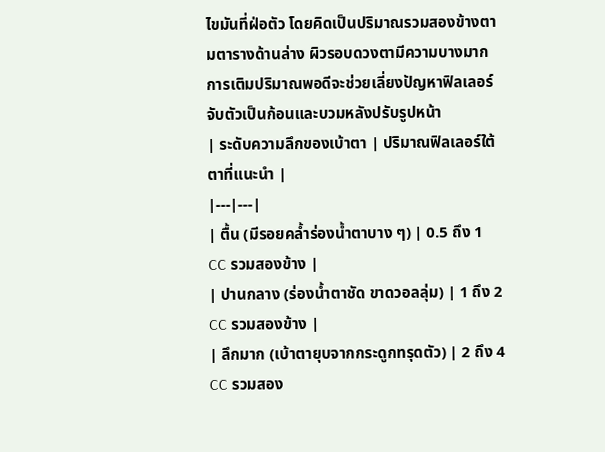ไขมันที่ฝ่อตัว โดยคิดเป็นปริมาณรวมสองข้างตามตารางด้านล่าง ผิวรอบดวงตามีความบางมาก การเติมปริมาณพอดีจะช่วยเลี่ยงปัญหาฟิลเลอร์จับตัวเป็นก้อนและบวมหลังปรับรูปหน้า
| ระดับความลึกของเบ้าตา | ปริมาณฟิลเลอร์ใต้ตาที่แนะนำ |
|---|---|
| ตื้น (มีรอยคล้ำร่องน้ำตาบาง ๆ) | 0.5 ถึง 1 CC รวมสองข้าง |
| ปานกลาง (ร่องน้ำตาชัด ขาดวอลลุ่ม) | 1 ถึง 2 CC รวมสองข้าง |
| ลึกมาก (เบ้าตายุบจากกระดูกทรุดตัว) | 2 ถึง 4 CC รวมสอง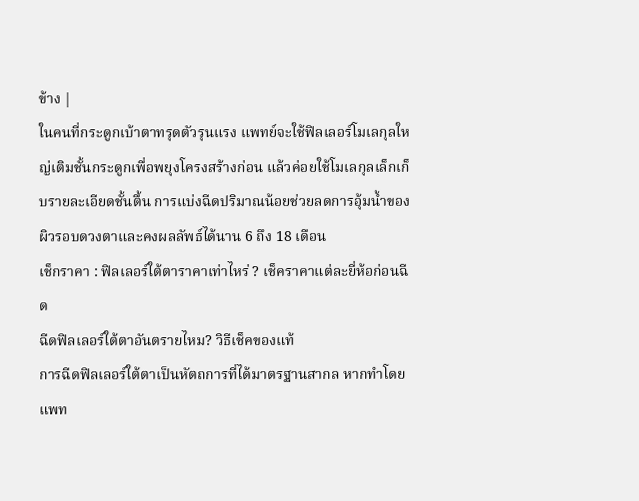ข้าง |
ในคนที่กระดูกเบ้าตาทรุดตัวรุนแรง แพทย์จะใช้ฟิลเลอร์โมเลกุลใหญ่เติมชั้นกระดูกเพื่อพยุงโครงสร้างก่อน แล้วค่อยใช้โมเลกุลเล็กเก็บรายละเอียดชั้นตื้น การแบ่งฉีดปริมาณน้อยช่วยลดการอุ้มน้ำของผิวรอบดวงตาและคงผลลัพธ์ได้นาน 6 ถึง 18 เดือน
เช็กราคา : ฟิลเลอร์ใต้ตาราคาเท่าไหร่ ? เช็คราคาแต่ละยี่ห้อก่อนฉีด
ฉีดฟิลเลอร์ใต้ตาอันตรายไหม? วิธีเช็คของแท้
การฉีดฟิลเลอร์ใต้ตาเป็นหัตถการที่ได้มาตรฐานสากล หากทำโดยแพท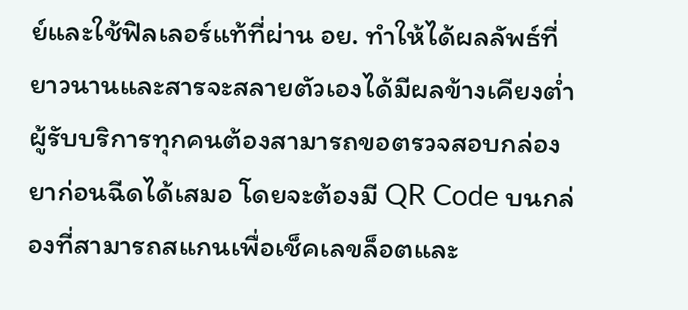ย์และใช้ฟิลเลอร์แท้ที่ผ่าน อย. ทำให้ได้ผลลัพธ์ที่ยาวนานและสารจะสลายตัวเองได้มีผลข้างเคียงต่ำ
ผู้รับบริการทุกคนต้องสามารถขอตรวจสอบกล่องยาก่อนฉีดได้เสมอ โดยจะต้องมี QR Code บนกล่องที่สามารถสแกนเพื่อเช็คเลขล็อตและ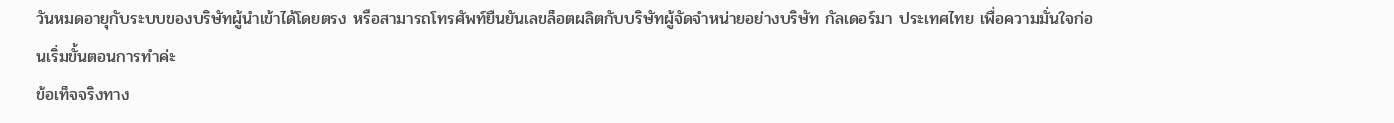วันหมดอายุกับระบบของบริษัทผู้นำเข้าได้โดยตรง หรือสามารถโทรศัพท์ยืนยันเลขล็อตผลิตกับบริษัทผู้จัดจำหน่ายอย่างบริษัท กัลเดอร์มา ประเทศไทย เพื่อความมั่นใจก่อนเริ่มขั้นตอนการทำค่ะ
ข้อเท็จจริงทาง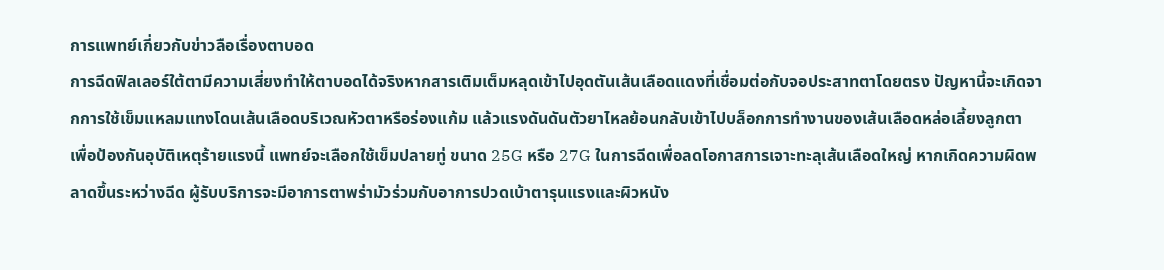การแพทย์เกี่ยวกับข่าวลือเรื่องตาบอด
การฉีดฟิลเลอร์ใต้ตามีความเสี่ยงทำให้ตาบอดได้จริงหากสารเติมเต็มหลุดเข้าไปอุดตันเส้นเลือดแดงที่เชื่อมต่อกับจอประสาทตาโดยตรง ปัญหานี้จะเกิดจากการใช้เข็มแหลมแทงโดนเส้นเลือดบริเวณหัวตาหรือร่องแก้ม แล้วแรงดันดันตัวยาไหลย้อนกลับเข้าไปบล็อกการทำงานของเส้นเลือดหล่อเลี้ยงลูกตา
เพื่อป้องกันอุบัติเหตุร้ายแรงนี้ แพทย์จะเลือกใช้เข็มปลายทู่ ขนาด 25G หรือ 27G ในการฉีดเพื่อลดโอกาสการเจาะทะลุเส้นเลือดใหญ่ หากเกิดความผิดพลาดขึ้นระหว่างฉีด ผู้รับบริการจะมีอาการตาพร่ามัวร่วมกับอาการปวดเบ้าตารุนแรงและผิวหนัง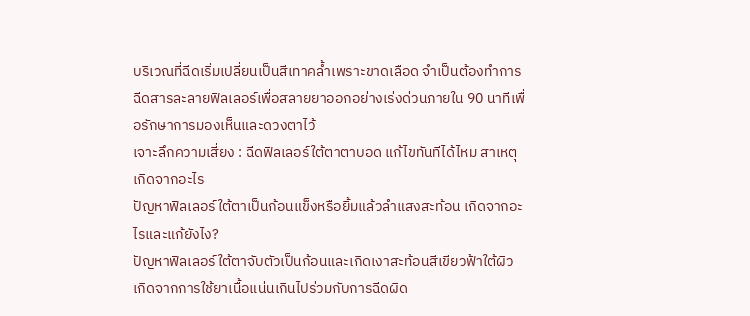บริเวณที่ฉีดเริ่มเปลี่ยนเป็นสีเทาคล้ำเพราะขาดเลือด จำเป็นต้องทำการฉีดสารละลายฟิลเลอร์เพื่อสลายยาออกอย่างเร่งด่วนภายใน 90 นาทีเพื่อรักษาการมองเห็นและดวงตาไว้
เจาะลึกความเสี่ยง : ฉีดฟิลเลอร์ใต้ตาตาบอด แก้ไขทันทีได้ไหม สาเหตุเกิดจากอะไร
ปัญหาฟิลเลอร์ใต้ตาเป็นก้อนแข็งหรือยิ้มแล้วลำแสงสะท้อน เกิดจากอะไรและแก้ยังไง?
ปัญหาฟิลเลอร์ใต้ตาจับตัวเป็นก้อนและเกิดเงาสะท้อนสีเขียวฟ้าใต้ผิว เกิดจากการใช้ยาเนื้อแน่นเกินไปร่วมกับการฉีดผิด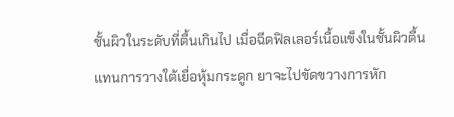ชั้นผิวในระดับที่ตื้นเกินไป เมื่อฉีดฟิลเลอร์เนื้อแข็งในชั้นผิวตื้นแทนการวางใต้เยื่อหุ้มกระดูก ยาจะไปขัดขวางการหัก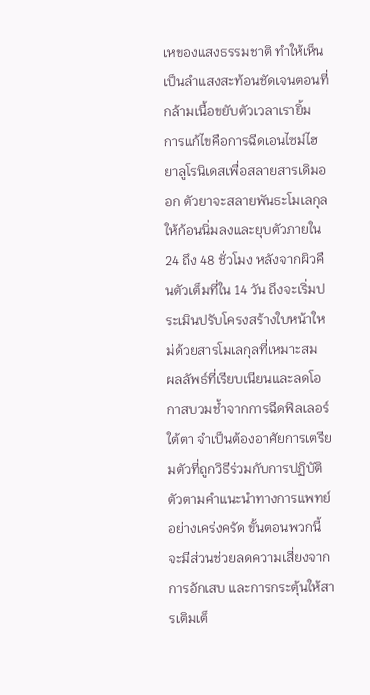เหของแสงธรรมชาติ ทำให้เห็นเป็นลำแสงสะท้อนชัดเจนตอนที่กล้ามเนื้อขยับตัวเวลาเรายิ้ม
การแก้ไขคือการฉีดเอนไซม์ไฮยาลูโรนิเดสเพื่อสลายสารเดิมออก ตัวยาจะสลายพันธะโมเลกุลให้ก้อนนิ่มลงและยุบตัวภายใน 24 ถึง 48 ชั่วโมง หลังจากผิวคืนตัวเต็มที่ใน 14 วัน ถึงจะเริ่มประเมินปรับโครงสร้างใบหน้าใหม่ด้วยสารโมเลกุลที่เหมาะสม
ผลลัพธ์ที่เรียบเนียนและลดโอกาสบวมช้ำจากการฉีดฟิลเลอร์ใต้ตา จำเป็นต้องอาศัยการเตรียมตัวที่ถูกวิธีร่วมกับการปฏิบัติตัวตามคำแนะนำทางการแพทย์อย่างเคร่งครัด ขั้นตอนพวกนี้จะมีส่วนช่วยลดความเสี่ยงจากการอักเสบ และการกระตุ้นให้สารเติมเต็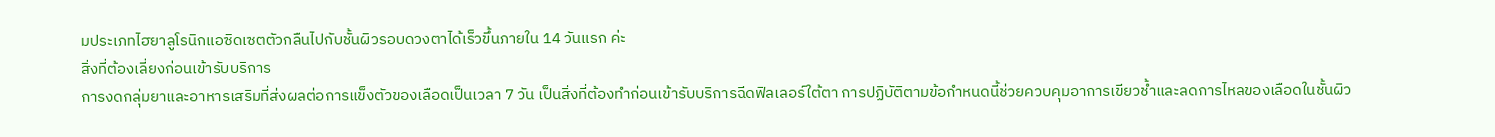มประเภทไฮยาลูโรนิกแอซิดเซตตัวกลืนไปกับชั้นผิวรอบดวงตาได้เร็วขึ้นภายใน 14 วันแรก ค่ะ
สิ่งที่ต้องเลี่ยงก่อนเข้ารับบริการ
การงดกลุ่มยาและอาหารเสริมที่ส่งผลต่อการแข็งตัวของเลือดเป็นเวลา 7 วัน เป็นสิ่งที่ต้องทำก่อนเข้ารับบริการฉีดฟิลเลอร์ใต้ตา การปฏิบัติตามข้อกำหนดนี้ช่วยควบคุมอาการเขียวช้ำและลดการไหลของเลือดในชั้นผิว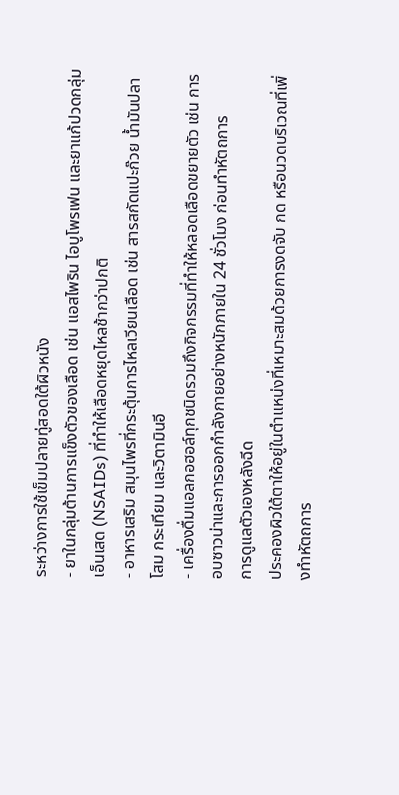ระหว่างการใช้เข็มปลายทู่สอดใต้ผิวหนัง
- ยาในกลุ่มต้านการแข็งตัวของเลือด เช่น แอสไพริน ไอบูโพรเฟน และยาแก้ปวดกลุ่มเอ็นเสด (NSAIDs) ที่ทำให้เลือดหยุดไหลช้ากว่าปกติ
- อาหารเสริม สมุนไพรที่กระตุ้นการไหลเวียนเลือด เช่น สารสกัดแปะก๊วย น้ำมันปลา โสม กระเทียม และวิตามินอี
- เครื่องดื่มแอลกอฮอล์ทุกชนิดรวมถึงกิจกรรมที่ทำให้หลอดเลือดขยายตัว เช่น การอบซาวน่าและการออกกำลังกายอย่างหนักภายใน 24 ชั่วโมง ก่อนทำหัตถการ
การดูแลตัวเองหลังฉีด
ประคองผิวใต้ตาให้อยู่ในตำแหน่งที่เหมาะสมด้วยการงดจับ กด หรือนวดบริเวณที่เพิ่งทำหัตถการ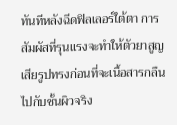ทันทีหลังฉีดฟิลเลอร์ใต้ตา การสัมผัสที่รุนแรงจะทำให้ตัวยาสูญเสียรูปทรงก่อนที่จะเนื้อสารกลืนไปกับชั้นผิวจริง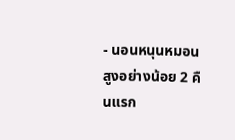- นอนหนุนหมอนสูงอย่างน้อย 2 คืนแรก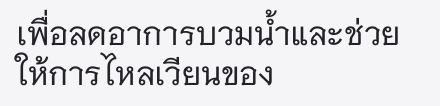เพื่อลดอาการบวมน้ำและช่วยให้การไหลเวียนของ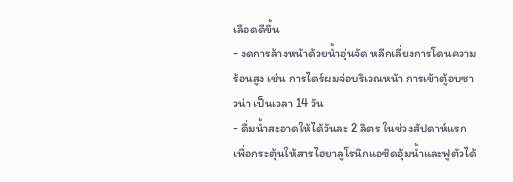เลือดดีขึ้น
- งดการล้างหน้าด้วยน้ำอุ่นจัด หลีกเลี่ยงการโดนความร้อนสูง เช่น การไดร์ผมจ่อบริเวณหน้า การเข้าตู้อบซาวน่า เป็นเวลา 14 วัน
- ดื่มน้ำสะอาดให้ได้วันละ 2 ลิตร ในช่วงสัปดาห์แรก เพื่อกระตุ้นให้สารไฮยาลูโรนิกแอซิดอุ้มน้ำและฟูตัวได้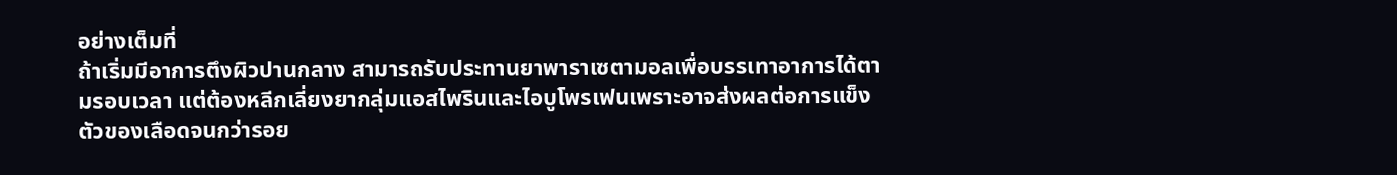อย่างเต็มที่
ถ้าเริ่มมีอาการตึงผิวปานกลาง สามารถรับประทานยาพาราเซตามอลเพื่อบรรเทาอาการได้ตามรอบเวลา แต่ต้องหลีกเลี่ยงยากลุ่มแอสไพรินและไอบูโพรเฟนเพราะอาจส่งผลต่อการแข็งตัวของเลือดจนกว่ารอย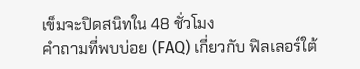เข็มจะปิดสนิทใน 48 ชั่วโมง
คำถามที่พบบ่อย (FAQ) เกี่ยวกับ ฟิลเลอร์ใต้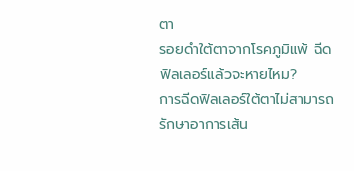ตา
รอยดำใต้ตาจากโรคภูมิแพ้ ฉีดฟิลเลอร์แล้วจะหายไหม?
การฉีดฟิลเลอร์ใต้ตาไม่สามารถรักษาอาการเส้น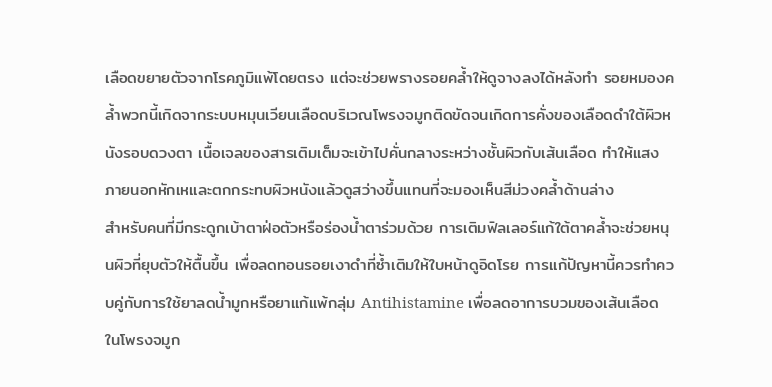เลือดขยายตัวจากโรคภูมิแพ้โดยตรง แต่จะช่วยพรางรอยคล้ำให้ดูจางลงได้หลังทำ รอยหมองคล้ำพวกนี้เกิดจากระบบหมุนเวียนเลือดบริเวณโพรงจมูกติดขัดจนเกิดการคั่งของเลือดดำใต้ผิวหนังรอบดวงตา เนื้อเจลของสารเติมเต็มจะเข้าไปคั่นกลางระหว่างชั้นผิวกับเส้นเลือด ทำให้แสงภายนอกหักเหและตกกระทบผิวหนังแล้วดูสว่างขึ้นแทนที่จะมองเห็นสีม่วงคล้ำด้านล่าง
สำหรับคนที่มีกระดูกเบ้าตาฝ่อตัวหรือร่องน้ำตาร่วมด้วย การเติมฟิลเลอร์แก้ใต้ตาคล้ำจะช่วยหนุนผิวที่ยุบตัวให้ตื้นขึ้น เพื่อลดทอนรอยเงาดำที่ซ้ำเติมให้ใบหน้าดูอิดโรย การแก้ปัญหานี้ควรทำควบคู่กับการใช้ยาลดน้ำมูกหรือยาแก้แพ้กลุ่ม Antihistamine เพื่อลดอาการบวมของเส้นเลือดในโพรงจมูก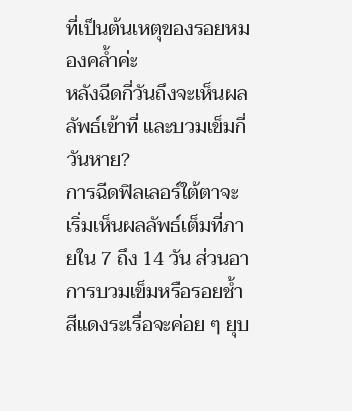ที่เป็นต้นเหตุของรอยหมองคล้ำค่ะ
หลังฉีดกี่วันถึงจะเห็นผลลัพธ์เข้าที่ และบวมเข็มกี่วันหาย?
การฉีดฟิลเลอร์ใต้ตาจะเริ่มเห็นผลลัพธ์เต็มที่ภายใน 7 ถึง 14 วัน ส่วนอาการบวมเข็มหรือรอยช้ำสีแดงระเรื่อจะค่อย ๆ ยุบ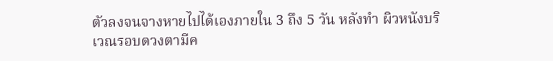ตัวลงจนจางหายไปได้เองภายใน 3 ถึง 5 วัน หลังทำ ผิวหนังบริเวณรอบดวงตามีค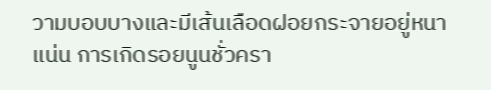วามบอบบางและมีเส้นเลือดฝอยกระจายอยู่หนาแน่น การเกิดรอยนูนชั่วครา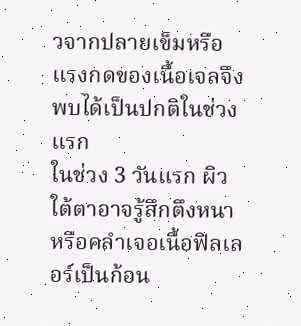วจากปลายเข็มหรือแรงกดของเนื้อเจลจึงพบได้เป็นปกติในช่วงแรก
ในช่วง 3 วันแรก ผิวใต้ตาอาจรู้สึกตึงหนาหรือคลำเจอเนื้อฟิลเลอร์เป็นก้อน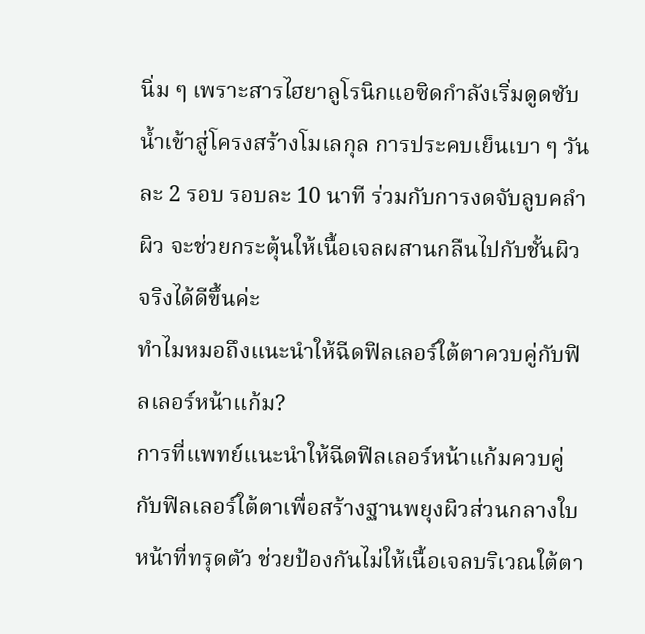นิ่ม ๆ เพราะสารไฮยาลูโรนิกแอซิดกำลังเริ่มดูดซับน้ำเข้าสู่โครงสร้างโมเลกุล การประคบเย็นเบา ๆ วันละ 2 รอบ รอบละ 10 นาที ร่วมกับการงดจับลูบคลำผิว จะช่วยกระตุ้นให้เนื้อเจลผสานกลืนไปกับชั้นผิวจริงได้ดีขึ้นค่ะ
ทำไมหมอถึงแนะนำให้ฉีดฟิลเลอร์ใต้ตาควบคู่กับฟิลเลอร์หน้าแก้ม?
การที่แพทย์แนะนำให้ฉีดฟิลเลอร์หน้าแก้มควบคู่กับฟิลเลอร์ใต้ตาเพื่อสร้างฐานพยุงผิวส่วนกลางใบหน้าที่ทรุดตัว ช่วยป้องกันไม่ให้เนื้อเจลบริเวณใต้ตา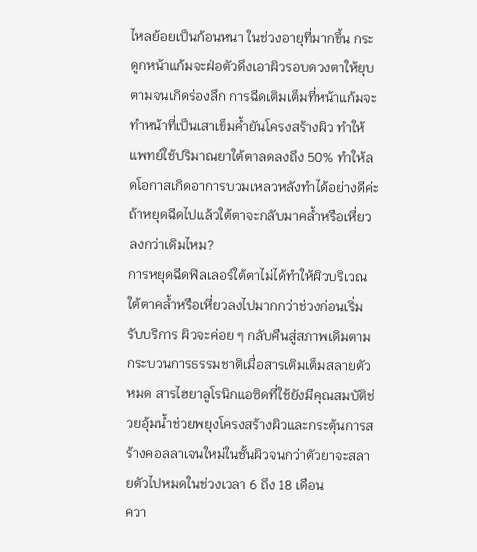ไหลย้อยเป็นก้อนหนา ในช่วงอายุที่มากขึ้น กระดูกหน้าแก้มจะฝ่อตัวดึงเอาผิวรอบดวงตาให้ยุบตามจนเกิดร่องลึก การฉีดเติมเต็มที่หน้าแก้มจะทำหน้าที่เป็นเสาเข็มค้ำยันโครงสร้างผิว ทำให้แพทย์ใช้ปริมาณยาใต้ตาลดลงถึง 50% ทำให้ลดโอกาสเกิดอาการบวมเหลวหลังทำได้อย่างดีค่ะ
ถ้าหยุดฉีดไปแล้วใต้ตาจะกลับมาคล้ำหรือเหี่ยวลงกว่าเดิมไหม?
การหยุดฉีดฟิลเลอร์ใต้ตาไม่ได้ทำให้ผิวบริเวณใต้ตาคล้ำหรือเหี่ยวลงไปมากกว่าช่วงก่อนเริ่มรับบริการ ผิวจะค่อย ๆ กลับคืนสู่สภาพเดิมตามกระบวนการธรรมชาติเมื่อสารเติมเต็มสลายตัวหมด สารไฮยาลูโรนิกแอซิดที่ใช้ยังมีคุณสมบัติช่วยอุ้มน้ำช่วยพยุงโครงสร้างผิวและกระตุ้นการสร้างคอลลาเจนใหม่ในชั้นผิวจนกว่าตัวยาจะสลายตัวไปหมดในช่วงเวลา 6 ถึง 18 เดือน
ควา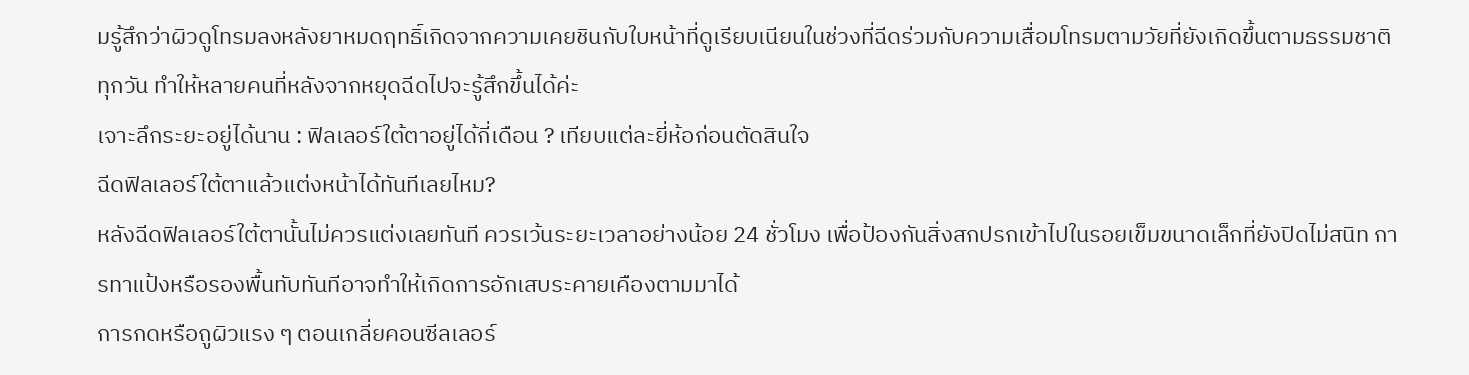มรู้สึกว่าผิวดูโทรมลงหลังยาหมดฤทธิ์เกิดจากความเคยชินกับใบหน้าที่ดูเรียบเนียนในช่วงที่ฉีดร่วมกับความเสื่อมโทรมตามวัยที่ยังเกิดขึ้นตามธรรมชาติทุกวัน ทำให้หลายคนที่หลังจากหยุดฉีดไปจะรู้สึกขึ้นได้ค่ะ
เจาะลึกระยะอยู่ได้นาน : ฟิลเลอร์ใต้ตาอยู่ได้กี่เดือน ? เทียบแต่ละยี่ห้อก่อนตัดสินใจ
ฉีดฟิลเลอร์ใต้ตาแล้วแต่งหน้าได้ทันทีเลยไหม?
หลังฉีดฟิลเลอร์ใต้ตานั้นไม่ควรแต่งเลยทันที ควรเว้นระยะเวลาอย่างน้อย 24 ชั่วโมง เพื่อป้องกันสิ่งสกปรกเข้าไปในรอยเข็มขนาดเล็กที่ยังปิดไม่สนิท การทาแป้งหรือรองพื้นทับทันทีอาจทำให้เกิดการอักเสบระคายเคืองตามมาได้
การกดหรือถูผิวแรง ๆ ตอนเกลี่ยคอนซีลเลอร์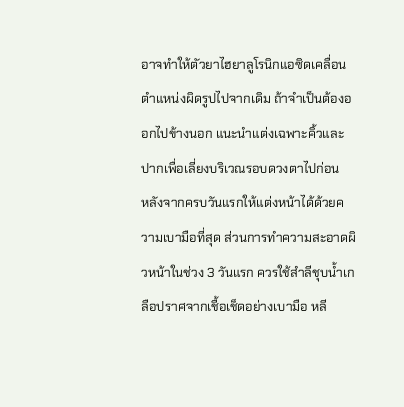อาจทำให้ตัวยาไฮยาลูโรนิกแอซิดเคลื่อนตำแหน่งผิดรูปไปจากเดิม ถ้าจำเป็นต้องออกไปข้างนอก แนะนำแต่งเฉพาะคิ้วและปากเพื่อเลี่ยงบริเวณรอบดวงตาไปก่อน
หลังจากครบวันแรกให้แต่งหน้าได้ด้วยความเบามือที่สุด ส่วนการทำความสะอาดผิวหน้าในช่วง 3 วันแรก ควรใช้สำลีชุบน้ำเกลือปราศจากเชื้อเช็ดอย่างเบามือ หลี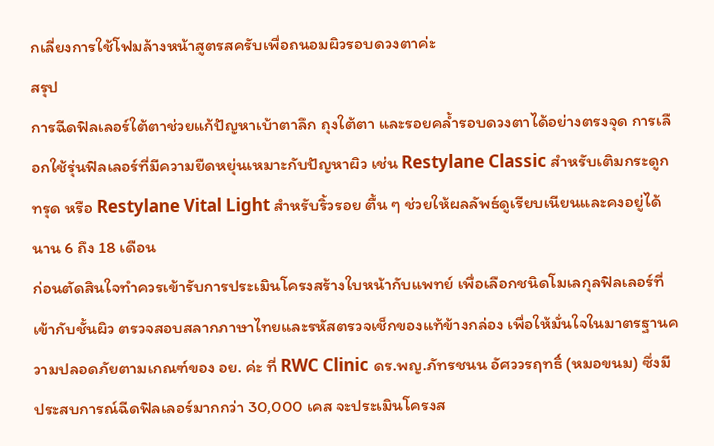กเลี่ยงการใช้โฟมล้างหน้าสูตรสครับเพื่อถนอมผิวรอบดวงตาค่ะ
สรุป
การฉีดฟิลเลอร์ใต้ตาช่วยแก้ปัญหาเบ้าตาลึก ถุงใต้ตา และรอยคล้ำรอบดวงตาได้อย่างตรงจุด การเลือกใช้รุ่นฟิลเลอร์ที่มีความยืดหยุ่นเหมาะกับปัญหาผิว เช่น Restylane Classic สำหรับเติมกระดูกทรุด หรือ Restylane Vital Light สำหรับริ้วรอย ตื้น ๆ ช่วยให้ผลลัพธ์ดูเรียบเนียนและคงอยู่ได้นาน 6 ถึง 18 เดือน
ก่อนตัดสินใจทำควรเข้ารับการประเมินโครงสร้างใบหน้ากับแพทย์ เพื่อเลือกชนิดโมเลกุลฟิลเลอร์ที่เข้ากับชั้นผิว ตรวจสอบสลากภาษาไทยและรหัสตรวจเช็กของแท้ข้างกล่อง เพื่อให้มั่นใจในมาตรฐานความปลอดภัยตามเกณฑ์ของ อย. ค่ะ ที่ RWC Clinic ดร.พญ.ภัทรชนน อัศววรฤทธิ์ (หมอขนม) ซึ่งมีประสบการณ์ฉีดฟิลเลอร์มากกว่า 30,000 เคส จะประเมินโครงส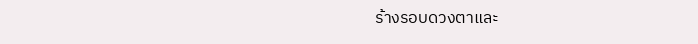ร้างรอบดวงตาและ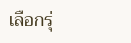เลือกรุ่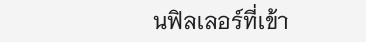นฟิลเลอร์ที่เข้า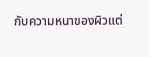กับความหนาของผิวแต่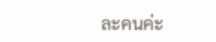ละคนค่ะ